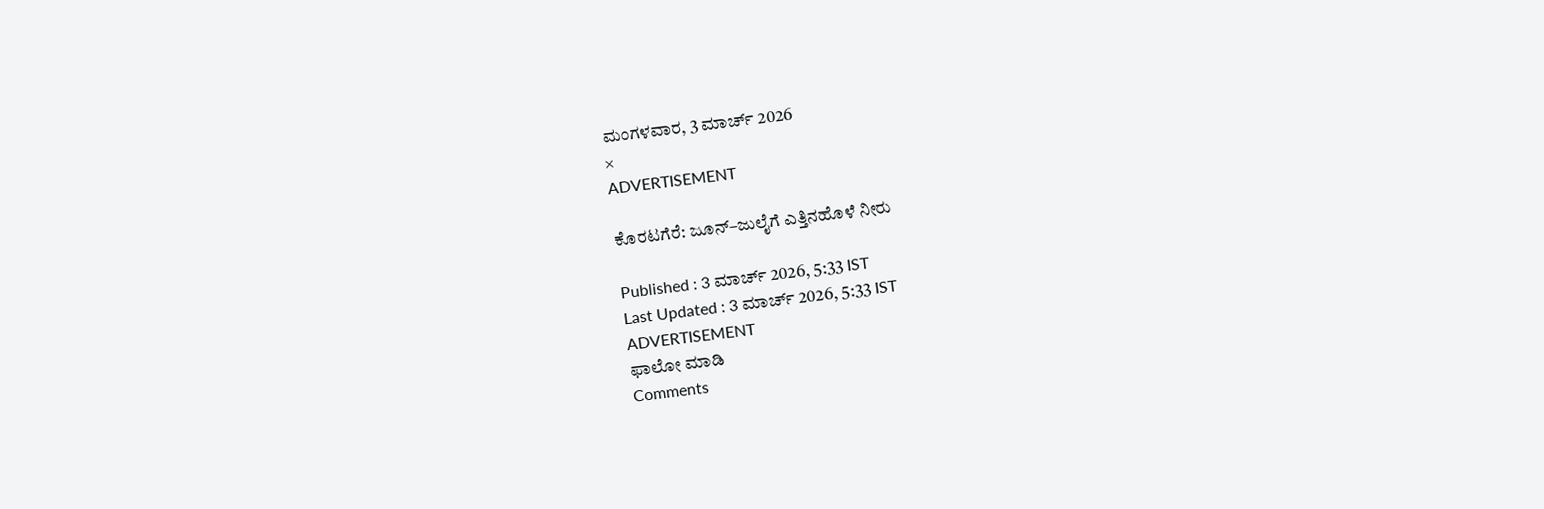ಮಂಗಳವಾರ, 3 ಮಾರ್ಚ್ 2026
×
ADVERTISEMENT

ಕೊರಟಗೆರೆ: ಜೂನ್–ಜುಲೈಗೆ ಎತ್ತಿನಹೊಳೆ ನೀರು

Published : 3 ಮಾರ್ಚ್ 2026, 5:33 IST
Last Updated : 3 ಮಾರ್ಚ್ 2026, 5:33 IST
ADVERTISEMENT
ಫಾಲೋ ಮಾಡಿ
Comments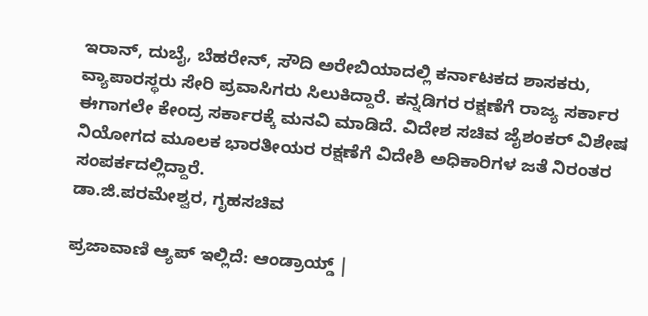ಇರಾನ್, ದುಬೈ, ಬೆಹರೇನ್, ಸೌದಿ ಅರೇಬಿಯಾದಲ್ಲಿ ಕರ್ನಾಟಕದ ಶಾಸಕರು, ವ್ಯಾಪಾರಸ್ಥರು ಸೇರಿ ಪ್ರವಾಸಿಗರು ಸಿಲುಕಿದ್ದಾರೆ. ಕನ್ನಡಿಗರ ರಕ್ಷಣೆಗೆ ರಾಜ್ಯ ಸರ್ಕಾರ ಈಗಾಗಲೇ ಕೇಂದ್ರ ಸರ್ಕಾರಕ್ಕೆ ಮನವಿ ಮಾಡಿದೆ. ವಿದೇಶ ಸಚಿವ ಜೈಶಂಕರ್ ವಿಶೇಷ ನಿಯೋಗದ ಮೂಲಕ ಭಾರತೀಯರ ರಕ್ಷಣೆಗೆ ವಿದೇಶಿ ಅಧಿಕಾರಿಗಳ ಜತೆ ನಿರಂತರ ಸಂಪರ್ಕದಲ್ಲಿದ್ದಾರೆ.
ಡಾ.ಜಿ.ಪರಮೇಶ್ವರ, ಗೃಹಸಚಿವ

ಪ್ರಜಾವಾಣಿ ಆ್ಯಪ್ ಇಲ್ಲಿದೆ: ಆಂಡ್ರಾಯ್ಡ್ |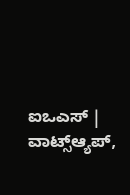ಐಒಎಸ್ | ವಾಟ್ಸ್ಆ್ಯಪ್,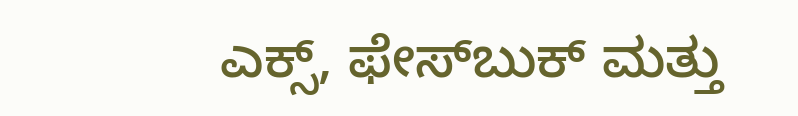ಎಕ್ಸ್, ಫೇಸ್‌ಬುಕ್ ಮತ್ತು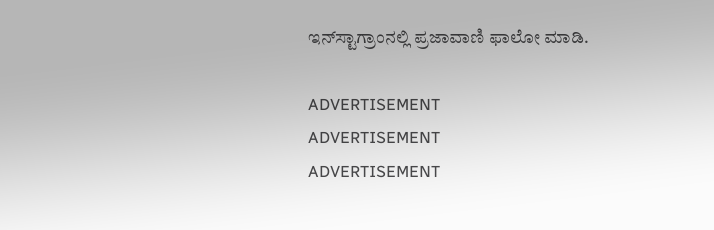ಇನ್‌ಸ್ಟಾಗ್ರಾಂನಲ್ಲಿ ಪ್ರಜಾವಾಣಿ ಫಾಲೋ ಮಾಡಿ.

ADVERTISEMENT
ADVERTISEMENT
ADVERTISEMENT